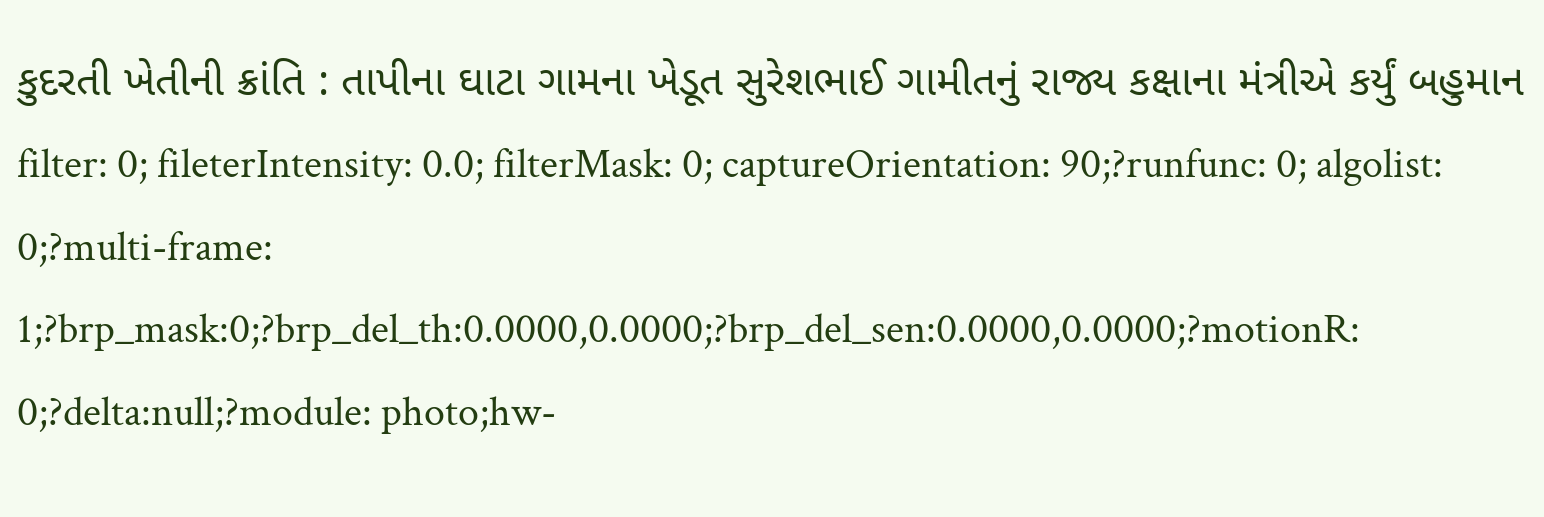કુદરતી ખેતીની ક્રાંતિ : તાપીના ઘાટા ગામના ખેડૂત સુરેશભાઈ ગામીતનું રાજ્ય કક્ષાના મંત્રીએ કર્યું બહુમાન
filter: 0; fileterIntensity: 0.0; filterMask: 0; captureOrientation: 90;?runfunc: 0; algolist: 0;?multi-frame: 1;?brp_mask:0;?brp_del_th:0.0000,0.0000;?brp_del_sen:0.0000,0.0000;?motionR: 0;?delta:null;?module: photo;hw-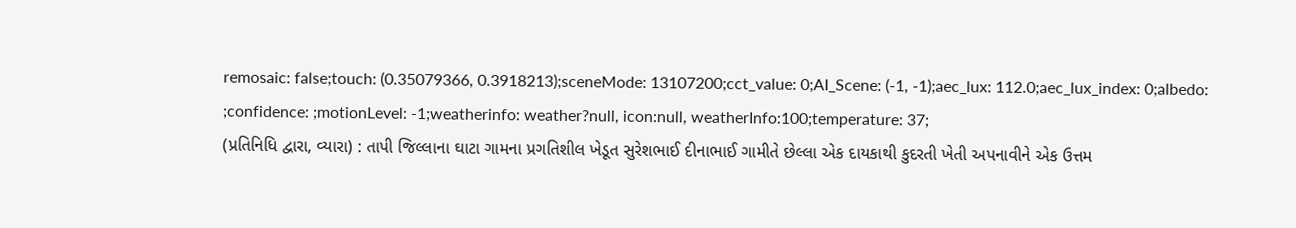remosaic: false;touch: (0.35079366, 0.3918213);sceneMode: 13107200;cct_value: 0;AI_Scene: (-1, -1);aec_lux: 112.0;aec_lux_index: 0;albedo: ;confidence: ;motionLevel: -1;weatherinfo: weather?null, icon:null, weatherInfo:100;temperature: 37;
(પ્રતિનિધિ દ્વારા, વ્યારા) : તાપી જિલ્લાના ઘાટા ગામના પ્રગતિશીલ ખેડૂત સુરેશભાઈ દીનાભાઈ ગામીતે છેલ્લા એક દાયકાથી કુદરતી ખેતી અપનાવીને એક ઉત્તમ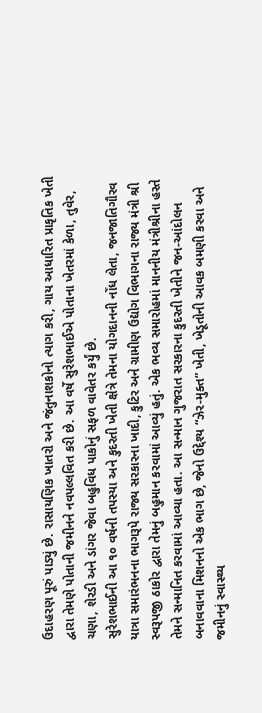ઉદાહરણ પૂરું પાડ્યું છે. રાસાયણિક ખાતરો અને જંતુનાશકોનો ત્યાગ કરી, ગાય આધારિત પ્રાકૃતિક ખેતી દ્વારા તેમણે પોતાની જમીનને નવપલ્લવિત કરી છે. આ વર્ષે સુરેશભાઈએ પોતાના ખેતરમાં કેળા, તુવેર, ચણા, શેરડી અને ડાંગર જેવા બહુવિધ પાકોનું સફળ વાવેતર કર્યું છે.
સુરેશભાઈની આ ૧૦ વર્ષની તપસ્યા અને કુદરતી ખેતી ક્ષેત્રે તેમના યોગદાનની નોંધ લેતા, જનજાતિગૌરવ યાત્રા સમારંભનના ભાગરૂપે રાજ્ય સરકારના ખાદી, કુટિર અને ગ્રામીણ ઉદ્યોગ વિભાગના રાજ્ય મંત્રી શ્રી સ્વરૂપજી ઠાકોર દ્વારા તેમનું બહુમાન કરવામાં આવ્યું હતું. એક ભવ્ય સમારોહમાં માનનીય મંત્રીશ્રીના હસ્તે તેમને સન્માનિત કરવામાં આવ્યા હતા. આ સન્માન ગુજરાત સરકારના કુદરતી ખેતીને જન-આંદોલન બનાવવાના મિશનનો એક ભાગ છે, જેનો ઉદ્દેશ્ય “ઝેર-મુક્ત” ખેતી, ખેડૂતોની આવક બમણી કરવા અને જમીનનું સ્વાસ્થ્ય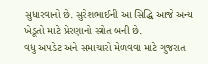સુધારવાનો છે. સુરેશભાઈની આ સિદ્ધિ આજે અન્ય ખેડૂતો માટે પ્રેરણાનો સ્ત્રોત બની છે.
વધુ અપડેટ અને સમાચારો મેળવવા માટે ગુજરાત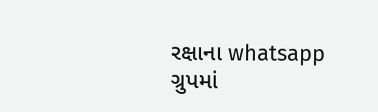રક્ષાના whatsapp ગ્રુપમાં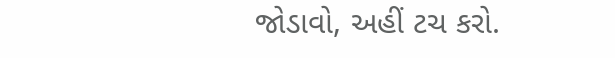જોડાવો, અહીં ટચ કરો.